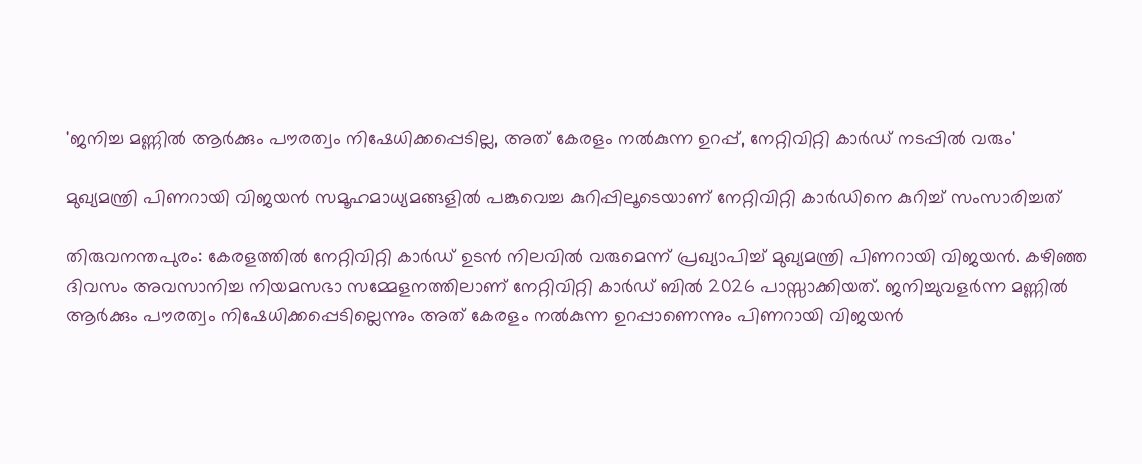'ജനിച്ച മണ്ണിൽ ആർക്കും പൗരത്വം നിഷേധിക്കപ്പെടില്ല, അത് കേരളം നൽകുന്ന ഉറപ്പ്, നേറ്റിവിറ്റി കാർഡ് നടപ്പിൽ വരും'

മുഖ്യമന്ത്രി പിണറായി വിജയന്‍ സമൂഹമാധ്യമങ്ങളില്‍ പങ്കുവെച്ച കുറിപ്പിലൂടെയാണ് നേറ്റിവിറ്റി കാര്‍ഡിനെ കുറിച്ച് സംസാരിച്ചത്

തിരുവനന്തപുരം: കേരളത്തിൽ നേറ്റിവിറ്റി കാർഡ് ഉടൻ നിലവിൽ വരുമെന്ന് പ്രഖ്യാപിച്ച് മുഖ്യമന്ത്രി പിണറായി വിജയൻ. കഴിഞ്ഞ ദിവസം അവസാനിച്ച നിയമസഭാ സമ്മേളനത്തിലാണ് നേറ്റിവിറ്റി കാർഡ് ബിൽ 2026 പാസ്സാക്കിയത്. ജനിച്ചുവളർന്ന മണ്ണിൽ ആർക്കും പൗരത്വം നിഷേധിക്കപ്പെടില്ലെന്നും അത് കേരളം നൽകുന്ന ഉറപ്പാണെന്നും പിണറായി വിജയൻ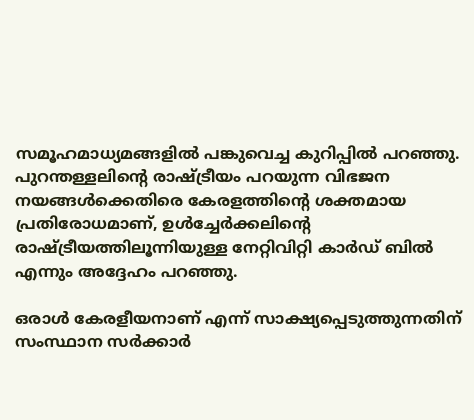സമൂഹമാധ്യമങ്ങളിൽ പങ്കുവെച്ച കുറിപ്പിൽ പറഞ്ഞു. പുറന്തള്ളലിന്റെ രാഷ്ട്രീയം പറയുന്ന വിഭജന നയങ്ങൾക്കെതിരെ കേരളത്തിന്റെ ശക്തമായ പ്രതിരോധമാണ്, ഉൾച്ചേർക്കലിന്റെ രാഷ്ട്രീയത്തിലൂന്നിയുള്ള നേറ്റിവിറ്റി കാർഡ് ബിൽ എന്നും അദ്ദേഹം പറഞ്ഞു.

ഒരാൾ കേരളീയനാണ് എന്ന് സാക്ഷ്യപ്പെടുത്തുന്നതിന് സംസ്ഥാന സർക്കാർ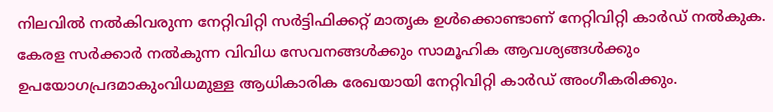നിലവിൽ നൽകിവരുന്ന നേറ്റിവിറ്റി സർട്ടിഫിക്കറ്റ് മാതൃക ഉൾക്കൊണ്ടാണ് നേറ്റിവിറ്റി കാർഡ് നൽകുക. കേരള സർക്കാർ നൽകുന്ന വിവിധ സേവനങ്ങൾക്കും സാമൂഹിക ആവശ്യങ്ങൾക്കും ഉപയോഗപ്രദമാകുംവിധമുള്ള ആധികാരിക രേഖയായി നേറ്റിവിറ്റി കാർഡ് അംഗീകരിക്കും.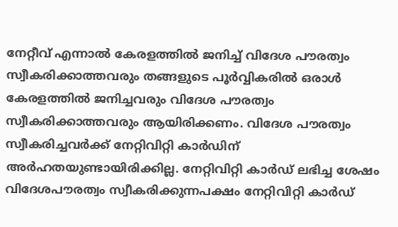നേറ്റീവ് എന്നാൽ കേരളത്തിൽ ജനിച്ച് വിദേശ പൗരത്വം സ്വീകരിക്കാത്തവരും തങ്ങളുടെ പൂർവ്വികരിൽ ഒരാൾ കേരളത്തിൽ ജനിച്ചവരും വിദേശ പൗരത്വം സ്വീകരിക്കാത്തവരും ആയിരിക്കണം. വിദേശ പൗരത്വം സ്വീകരിച്ചവർക്ക് നേറ്റിവിറ്റി കാർഡിന് അർഹതയുണ്ടായിരിക്കില്ല. നേറ്റിവിറ്റി കാർഡ് ലഭിച്ച ശേഷം വിദേശപൗരത്വം സ്വീകരിക്കുന്നപക്ഷം നേറ്റിവിറ്റി കാർഡ്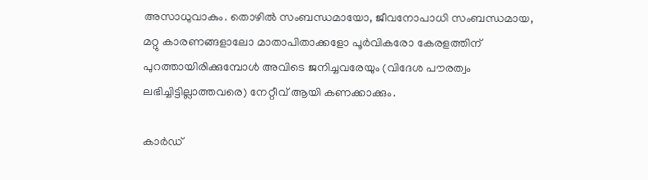അസാധുവാകും. തൊഴിൽ സംബന്ധമായോ, ജീവനോപാധി സംബന്ധമായ, മറ്റു കാരണങ്ങളാലോ മാതാപിതാക്കളോ പൂർവികരോ കേരളത്തിന് പുറത്തായിരിക്കുമ്പോൾ അവിടെ ജനിച്ചവരേയും (വിദേശ പൗരത്വം ലഭിച്ചിട്ടില്ലാത്തവരെ) നേറ്റീവ് ആയി കണക്കാക്കും.

കാർഡ്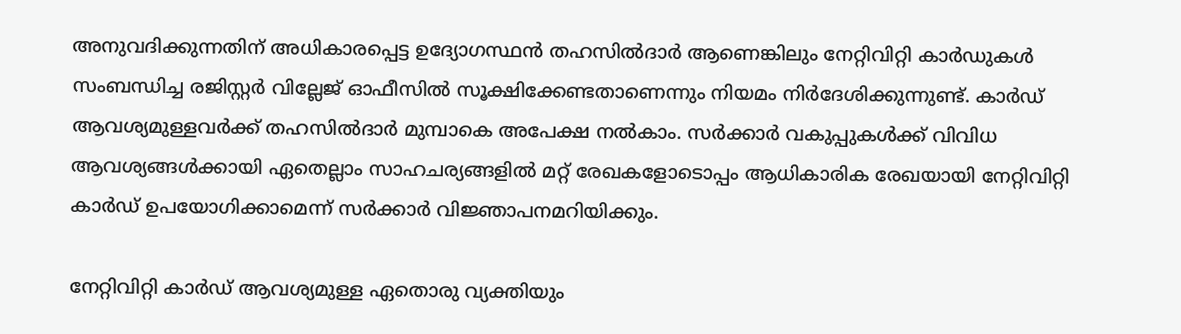അനുവദിക്കുന്നതിന് അധികാരപ്പെട്ട ഉദ്യോഗസ്ഥൻ തഹസിൽദാർ ആണെങ്കിലും നേറ്റിവിറ്റി കാർഡുകൾ സംബന്ധിച്ച രജിസ്റ്റർ വില്ലേജ് ഓഫീസിൽ സൂക്ഷിക്കേണ്ടതാണെന്നും നിയമം നിർദേശിക്കുന്നുണ്ട്. കാർഡ് ആവശ്യമുള്ളവർക്ക് തഹസിൽദാർ മുമ്പാകെ അപേക്ഷ നൽകാം. സർക്കാർ വകുപ്പുകൾക്ക് വിവിധ ആവശ്യങ്ങൾക്കായി ഏതെല്ലാം സാഹചര്യങ്ങളിൽ മറ്റ് രേഖകളോടൊപ്പം ആധികാരിക രേഖയായി നേറ്റിവിറ്റി കാർഡ് ഉപയോഗിക്കാമെന്ന് സർക്കാർ വിജ്ഞാപനമറിയിക്കും.

നേറ്റിവിറ്റി കാർഡ് ആവശ്യമുള്ള ഏതൊരു വ്യക്തിയും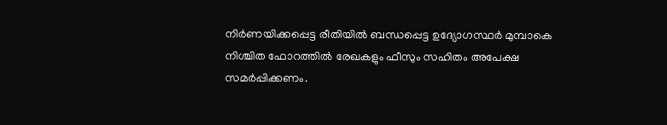നിർണയിക്കപ്പെട്ട രീതിയിൽ ബന്ധപ്പെട്ട ഉദ്യോഗസ്ഥർ മുമ്പാകെ നിശ്ചിത ഫോറത്തിൽ രേഖകളും ഫീസും സഹിതം അപേക്ഷ സമർപ്പിക്കണം.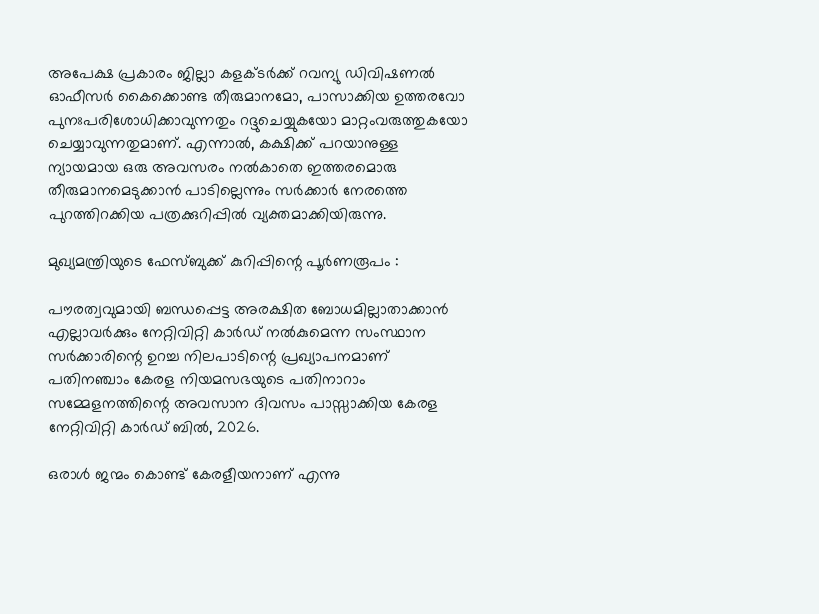അപേക്ഷ പ്രകാരം ജില്ലാ കളക്ടർക്ക് റവന്യു ഡിവിഷണൽ ഓഫീസർ കൈക്കൊണ്ട തീരുമാനമോ, പാസാക്കിയ ഉത്തരവോ പുനഃപരിശോധിക്കാവുന്നതും റദ്ദുചെയ്യുകയോ മാറ്റംവരുത്തുകയോ ചെയ്യാവുന്നതുമാണ്. എന്നാൽ, കക്ഷിക്ക് പറയാനുള്ള ന്യായമായ ഒരു അവസരം നൽകാതെ ഇത്തരമൊരു തീരുമാനമെടുക്കാൻ പാടില്ലെന്നും സർക്കാർ നേരത്തെ പുറത്തിറക്കിയ പത്രക്കുറിപ്പിൽ വ്യക്തമാക്കിയിരുന്നു.

മുഖ്യമന്ത്രിയുടെ ഫേസ്ബുക്ക് കുറിപ്പിന്റെ പൂർണരൂപം :

പൗരത്വവുമായി ബന്ധപ്പെട്ട അരക്ഷിത ബോധമില്ലാതാക്കാൻ എല്ലാവർക്കും നേറ്റിവിറ്റി കാർഡ് നൽകുമെന്ന സംസ്ഥാന സർക്കാരിന്റെ ഉറച്ച നിലപാടിന്റെ പ്രഖ്യാപനമാണ് പതിനഞ്ചാം കേരള നിയമസഭയുടെ പതിനാറാം സമ്മേളനത്തിന്റെ അവസാന ദിവസം പാസ്സാക്കിയ കേരള നേറ്റിവിറ്റി കാർഡ് ബിൽ, 2026.

ഒരാൾ ജന്മം കൊണ്ട് കേരളീയനാണ് എന്നു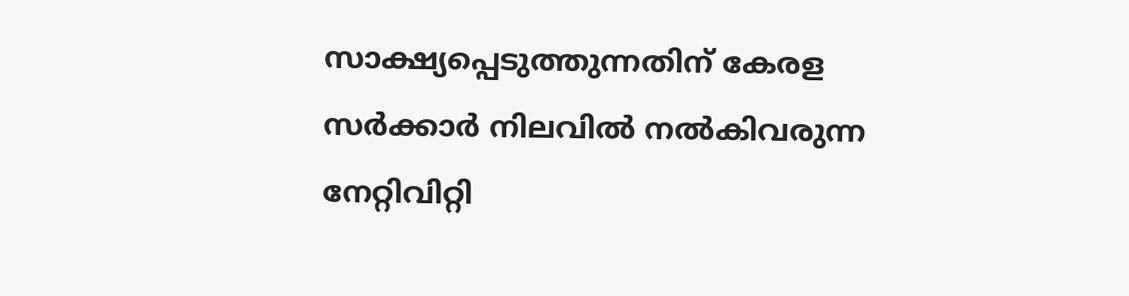സാക്ഷ്യപ്പെടുത്തുന്നതിന് കേരള സർക്കാർ നിലവിൽ നൽകിവരുന്ന നേറ്റിവിറ്റി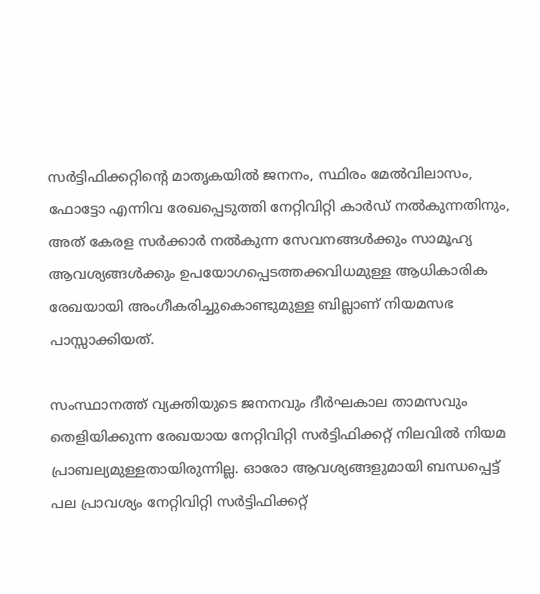സർട്ടിഫിക്കറ്റിന്റെ മാതൃകയിൽ ജനനം, സ്ഥിരം മേൽവിലാസം, ഫോട്ടോ എന്നിവ രേഖപ്പെടുത്തി നേറ്റിവിറ്റി കാർഡ് നൽകുന്നതിനും, അത് കേരള സർക്കാർ നൽകുന്ന സേവനങ്ങൾക്കും സാമൂഹ്യ ആവശ്യങ്ങൾക്കും ഉപയോഗപ്പെടത്തക്കവിധമുള്ള ആധികാരിക രേഖയായി അംഗീകരിച്ചുകൊണ്ടുമുള്ള ബില്ലാണ് നിയമസഭ പാസ്സാക്കിയത്.

സംസ്ഥാനത്ത് വ്യക്തിയുടെ ജനനവും ദീർഘകാല താമസവും തെളിയിക്കുന്ന രേഖയായ നേറ്റിവിറ്റി സർട്ടിഫിക്കറ്റ് നിലവിൽ നിയമ പ്രാബല്യമുള്ളതായിരുന്നില്ല. ഓരോ ആവശ്യങ്ങളുമായി ബന്ധപ്പെട്ട് പല പ്രാവശ്യം നേറ്റിവിറ്റി സർട്ടിഫിക്കറ്റ്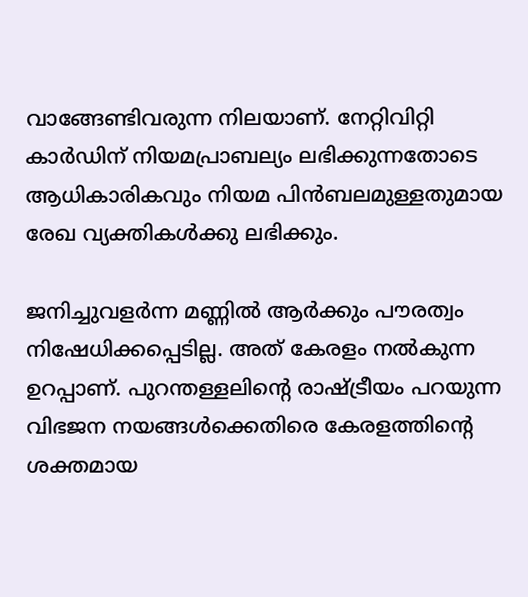വാങ്ങേണ്ടിവരുന്ന നിലയാണ്. നേറ്റിവിറ്റി കാർഡിന് നിയമപ്രാബല്യം ലഭിക്കുന്നതോടെ ആധികാരികവും നിയമ പിൻബലമുള്ളതുമായ രേഖ വ്യക്തികൾക്കു ലഭിക്കും.

ജനിച്ചുവളർന്ന മണ്ണിൽ ആർക്കും പൗരത്വം നിഷേധിക്കപ്പെടില്ല. അത് കേരളം നൽകുന്ന ഉറപ്പാണ്. പുറന്തള്ളലിന്റെ രാഷ്ട്രീയം പറയുന്ന വിഭജന നയങ്ങൾക്കെതിരെ കേരളത്തിന്റെ ശക്തമായ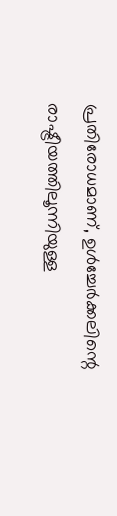പ്രതിരോധമാണ്, ഉൾച്ചേർക്കലിന്റെ രാഷ്ട്രീയത്തിലൂന്നിയുള്ള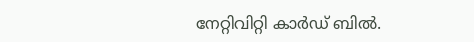നേറ്റിവിറ്റി കാർഡ് ബിൽ.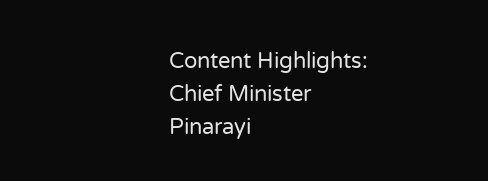Content Highlights: Chief Minister Pinarayi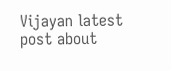Vijayan latest post about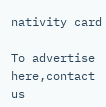nativity card

To advertise here,contact us